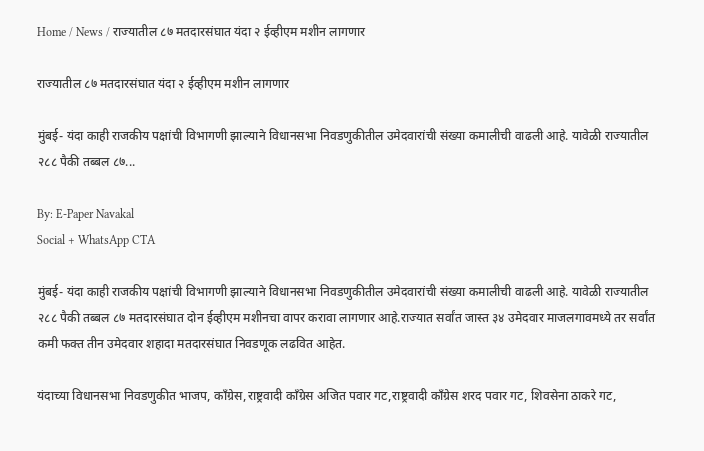Home / News / राज्यातील ८७ मतदारसंघात यंदा २ ईव्हीएम मशीन लागणार

राज्यातील ८७ मतदारसंघात यंदा २ ईव्हीएम मशीन लागणार

मुंबई- यंदा काही राजकीय पक्षांची विभागणी झाल्याने विधानसभा निवडणुकीतील उमेदवारांची संख्या कमालीची वाढली आहे. यावेळी राज्यातील २८८ पैकी तब्बल ८७...

By: E-Paper Navakal
Social + WhatsApp CTA

मुंबई- यंदा काही राजकीय पक्षांची विभागणी झाल्याने विधानसभा निवडणुकीतील उमेदवारांची संख्या कमालीची वाढली आहे. यावेळी राज्यातील २८८ पैकी तब्बल ८७ मतदारसंघात दोन ईव्हीएम मशीनचा वापर करावा लागणार आहे.राज्यात सर्वांत जास्त ३४ उमेदवार माजलगावमध्ये तर सर्वांत कमी फक्त तीन उमेदवार शहादा मतदारसंघात निवडणूक लढवित आहेत.

यंदाच्या विधानसभा निवडणुकीत भाजप, कॉंग्रेस,राष्ट्रवादी काँग्रेस अजित पवार गट,राष्ट्रवादी काँग्रेस शरद पवार गट, शिवसेना ठाकरे गट,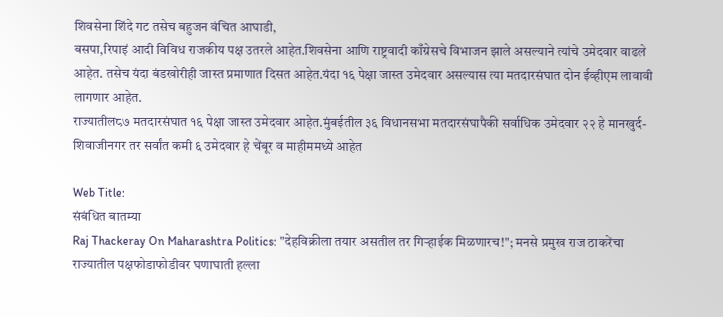शिवसेना शिंदे गट तसेच बहुजन वंचित आघाडी,
बसपा,रिपाइं आदी विविध राजकीय पक्ष उतरले आहेत.शिवसेना आणि राष्ट्रवादी काँग्रेसचे विभाजन झाले असल्याने त्यांचे उमेदवार वाढले आहेत. तसेच यंदा बंडखोरीही जास्त प्रमाणात दिसत आहेत.यंदा १६ पेक्षा जास्त उमेदवार असल्यास त्या मतदारसंघात दोन ईव्हीएम लावावी लागणार आहेत.
राज्यातील८७ मतदारसंघात १६ पेक्षा जास्त उमेदवार आहेत.मुंबईतील ३६ विधानसभा मतदारसंघापैकी सर्वाधिक उमेदवार २२ हे मानखुर्द-शिवाजीनगर तर सर्वांत कमी ६ उमेदवार हे चेंबूर व माहीममध्ये आहेत

Web Title:
संबंधित बातम्या
Raj Thackeray On Maharashtra Politics: "देहविक्रीला तयार असतील तर गिऱ्हाईक मिळणारच!"; मनसे प्रमुख राज ठाकरेंचा राज्यातील पक्षफोडाफोडीवर घणाघाती हल्ला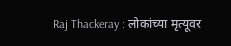Raj Thackeray : लोकांच्या मृत्यूवर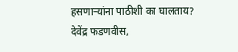हसणाऱ्यांना पाठीशी का घालताय? देवेंद्र फडणवीस,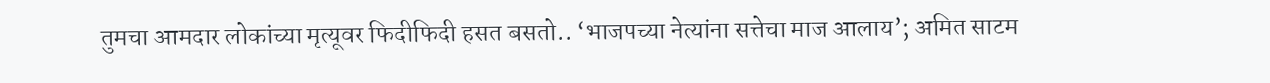तुमचा आमदार लोकांच्या मृत्यूवर फिदीफिदी हसत बसतो.. ‘भाजपच्या नेत्यांना सत्तेचा माज आलाय’; अमित साटम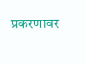प्रकरणावर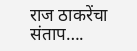राज ठाकरेंचा संताप….